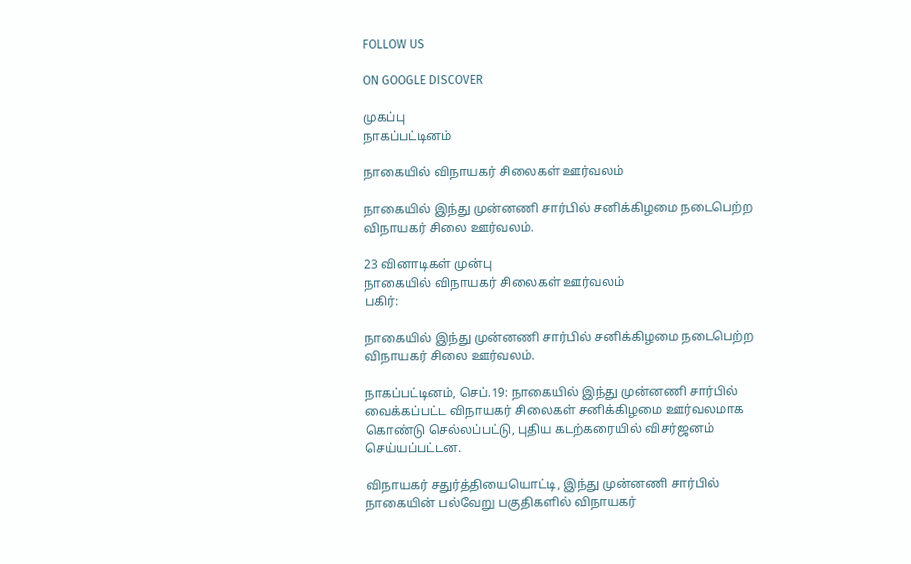FOLLOW US

ON GOOGLE DISCOVER

முகப்பு
நாகப்பட்டினம்

நாகையில் விநாயகர் சிலைகள் ஊர்வலம்

நாகையில் இந்து முன்னணி சார்பில் சனிக்கிழமை நடைபெற்ற விநாயகர் சிலை ஊர்வலம்.

23 வினாடிகள் முன்பு
நாகையில் விநாயகர் சிலைகள் ஊர்வலம்
பகிர்:

நாகையில் இந்து முன்னணி சார்பில் சனிக்கிழமை நடைபெற்ற விநாயகர் சிலை ஊர்வலம்.

நாகப்பட்டினம், செப்.19: நாகையில் இந்து முன்னணி சார்பில் வைக்கப்பட்ட விநாயகர் சிலைகள் சனிக்கிழமை ஊர்வலமாக கொண்டு செல்லப்பட்டு, புதிய கடற்கரையில் விசர்ஜனம் செய்யப்பட்டன.

விநாயகர் சதுர்த்தியையொட்டி, இந்து முன்னணி சார்பில் நாகையின் பல்வேறு பகுதிகளில் விநாயகர்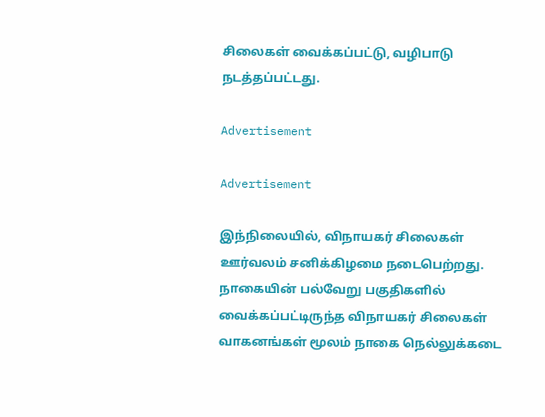சிலைகள் வைக்கப்பட்டு, வழிபாடு நடத்தப்பட்டது.

Advertisement

Advertisement

இந்நிலையில், விநாயகர் சிலைகள் ஊர்வலம் சனிக்கிழமை நடைபெற்றது. நாகையின் பல்வேறு பகுதிகளில் வைக்கப்பட்டிருந்த விநாயகர் சிலைகள் வாகனங்கள் மூலம் நாகை நெல்லுக்கடை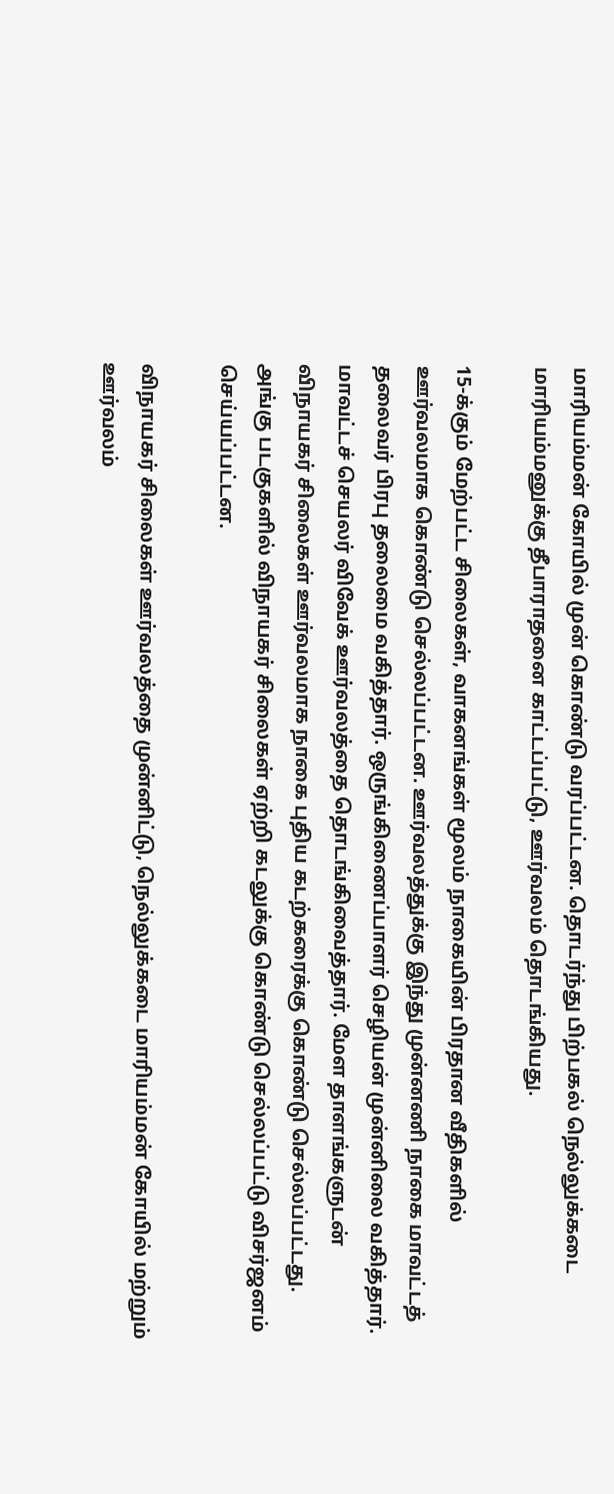மாரியம்மன் கோயில் முன் கொண்டு வரப்பட்டன. தொடர்ந்து பிற்பகல் நெல்லுக்கடை மாரியம்மனுக்கு தீபாராதனை காட்டப்பட்டு, ஊர்வலம் தொடங்கியது.

15-க்கும் மேற்பட்ட சிலைகள், வாகனங்கள் மூலம் நாகையின் பிரதான வீதிகளில் ஊர்வலமாக கொண்டு செல்லப்பட்டன. ஊர்வலத்துக்கு இந்து முன்னணி நாகை மாவட்டத் தலைவர் பிரபு தலைமை வகித்தார். ஒருங்கிணைப்பாளர் செழியன் முன்னிலை வகித்தார். மாவட்டச் செயலர் விவேக் ஊர்வலத்தை தொடங்கிவைத்தார். மேள தாளங்களுடன் விநாயகர் சிலைகள் ஊர்வலமாக நாகை புதிய கடற்கரைக்கு கொண்டு செல்லப்பட்டது. அங்கு படகுகளில் விநாயகர் சிலைகள் ஏற்றி கடலுக்கு கொண்டு செல்லப்பட்டு விசர்ஜனம் செய்யப்பட்டன.

விநாயகர் சிலைகள் ஊர்வலத்தை முன்னிட்டு, நெல்லுக்கடை மாரியம்மன் கோயில் மற்றும் ஊர்வலம்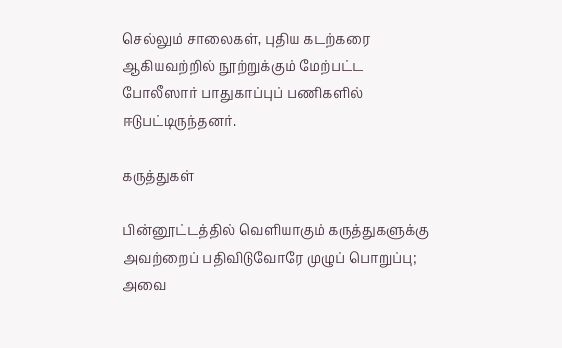செல்லும் சாலைகள், புதிய கடற்கரை ஆகியவற்றில் நூற்றுக்கும் மேற்பட்ட போலீஸார் பாதுகாப்புப் பணிகளில் ஈடுபட்டிருந்தனர்.

கருத்துகள்

பின்னூட்டத்தில் வெளியாகும் கருத்துகளுக்கு அவற்றைப் பதிவிடுவோரே முழுப் பொறுப்பு; அவை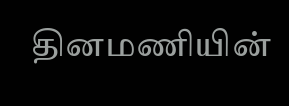தினமணியின்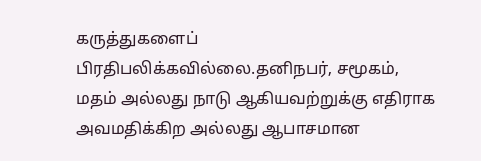கருத்துகளைப் பிரதிபலிக்கவில்லை.தனிநபர், சமூகம், மதம் அல்லது நாடு ஆகியவற்றுக்கு எதிராக அவமதிக்கிற அல்லது ஆபாசமான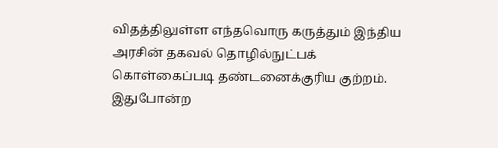விதத்திலுள்ள எந்தவொரு கருத்தும் இந்திய அரசின் தகவல் தொழில்நுட்பக் கொள்கைப்படி தண்டனைக்குரிய குற்றம். இதுபோன்ற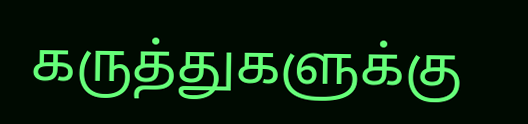கருத்துகளுக்கு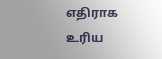எதிராக உரிய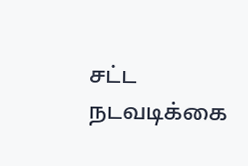சட்ட நடவடிக்கை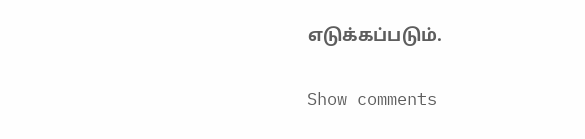எடுக்கப்படும்.

Show comments